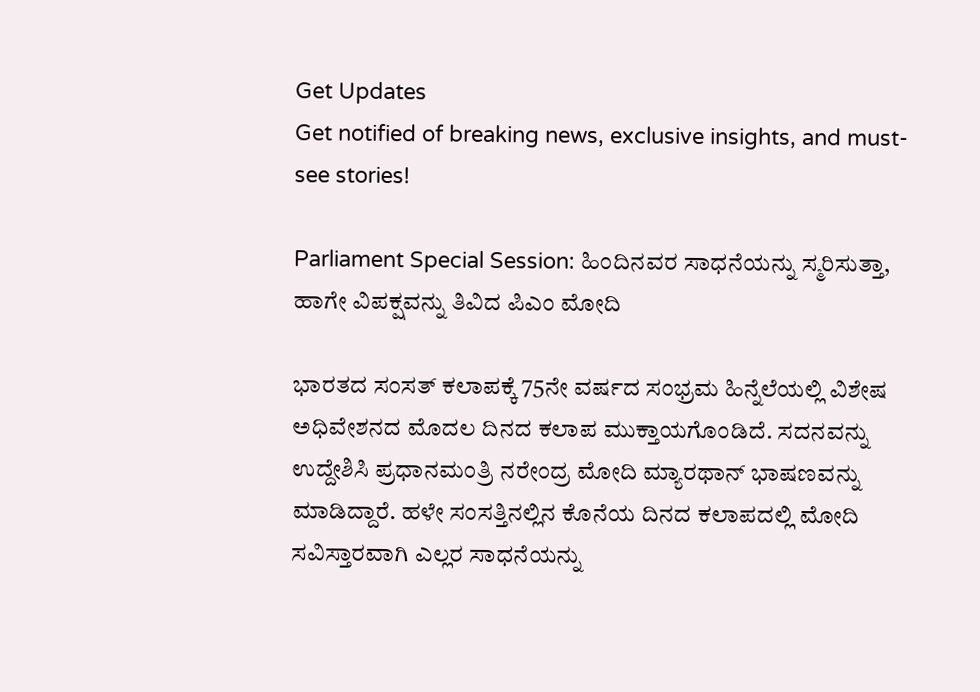Get Updates
Get notified of breaking news, exclusive insights, and must-see stories!

Parliament Special Session: ಹಿಂದಿನವರ ಸಾಧನೆಯನ್ನು ಸ್ಮರಿಸುತ್ತಾ, ಹಾಗೇ ವಿಪಕ್ಷವನ್ನು ತಿವಿದ ಪಿಎಂ ಮೋದಿ

ಭಾರತದ ಸಂಸತ್ ಕಲಾಪಕ್ಕೆ 75ನೇ ವರ್ಷದ ಸಂಭ್ರಮ ಹಿನ್ನೆಲೆಯಲ್ಲಿ ವಿಶೇಷ ಅಧಿವೇಶನದ ಮೊದಲ ದಿನದ ಕಲಾಪ ಮುಕ್ತಾಯಗೊಂಡಿದೆ. ಸದನವನ್ನು ಉದ್ದೇಶಿಸಿ ಪ್ರಧಾನಮಂತ್ರಿ ನರೇಂದ್ರ ಮೋದಿ ಮ್ಯಾರಥಾನ್ ಭಾಷಣವನ್ನು ಮಾಡಿದ್ದಾರೆ. ಹಳೇ ಸಂಸತ್ತಿನಲ್ಲಿನ ಕೊನೆಯ ದಿನದ ಕಲಾಪದಲ್ಲಿ ಮೋದಿ ಸವಿಸ್ತಾರವಾಗಿ ಎಲ್ಲರ ಸಾಧನೆಯನ್ನು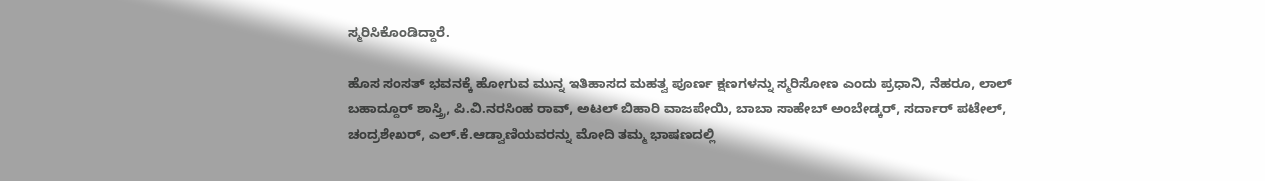ಸ್ಮರಿಸಿಕೊಂಡಿದ್ದಾರೆ.

ಹೊಸ ಸಂಸತ್ ಭವನಕ್ಕೆ ಹೋಗುವ ಮುನ್ನ ಇತಿಹಾಸದ ಮಹತ್ವ ಪೂರ್ಣ ಕ್ಷಣಗಳನ್ನು ಸ್ಮರಿಸೋಣ ಎಂದು ಪ್ರಧಾನಿ, ನೆಹರೂ, ಲಾಲ್ ಬಹಾದ್ದೂರ್ ಶಾಸ್ತ್ರಿ, ಪಿ.ವಿ.ನರಸಿಂಹ ರಾವ್, ಅಟಲ್ ಬಿಹಾರಿ ವಾಜಪೇಯಿ, ಬಾಬಾ ಸಾಹೇಬ್ ಅಂಬೇಡ್ಕರ್, ಸರ್ದಾರ್ ಪಟೇಲ್, ಚಂದ್ರಶೇಖರ್, ಎಲ್.ಕೆ.ಆಡ್ವಾಣಿಯವರನ್ನು ಮೋದಿ ತಮ್ಮ ಭಾಷಣದಲ್ಲಿ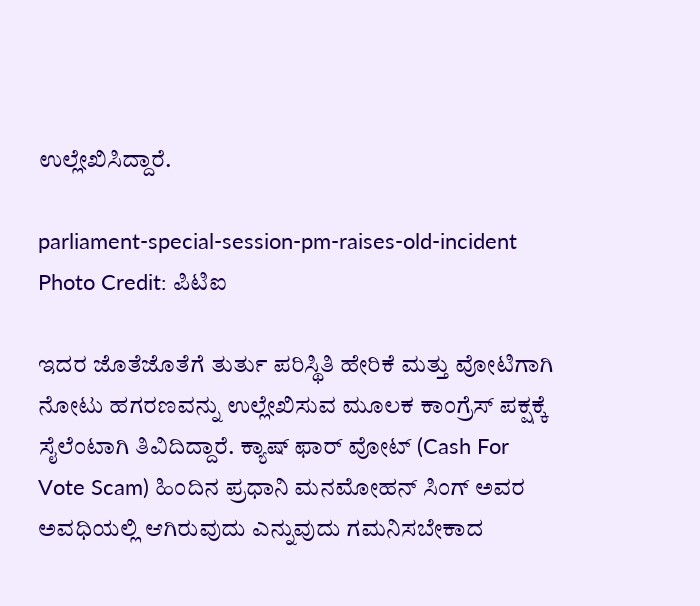ಉಲ್ಲೇಖಿಸಿದ್ದಾರೆ.

parliament-special-session-pm-raises-old-incident
Photo Credit: ಪಿಟಿಐ

ಇದರ ಜೊತೆಜೊತೆಗೆ ತುರ್ತು ಪರಿಸ್ಥಿತಿ ಹೇರಿಕೆ ಮತ್ತು ವೋಟಿಗಾಗಿ ನೋಟು ಹಗರಣವನ್ನು ಉಲ್ಲೇಖಿಸುವ ಮೂಲಕ ಕಾಂಗ್ರೆಸ್ ಪಕ್ಷಕ್ಕೆ ಸೈಲೆಂಟಾಗಿ ತಿವಿದಿದ್ದಾರೆ. ಕ್ಯಾಷ್ ಫಾರ್ ವೋಟ್ (Cash For Vote Scam) ಹಿಂದಿನ ಪ್ರಧಾನಿ ಮನಮೋಹನ್ ಸಿಂಗ್ ಅವರ ಅವಧಿಯಲ್ಲಿ ಆಗಿರುವುದು ಎನ್ನುವುದು ಗಮನಿಸಬೇಕಾದ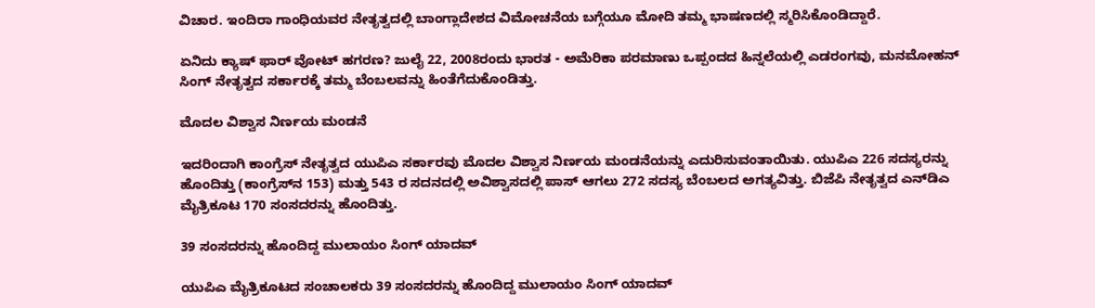ವಿಚಾರ. ಇಂದಿರಾ ಗಾಂಧಿಯವರ ನೇತೃತ್ವದಲ್ಲಿ ಬಾಂಗ್ಲಾದೇಶದ ವಿಮೋಚನೆಯ ಬಗ್ಗೆಯೂ ಮೋದಿ ತಮ್ಮ ಭಾಷಣದಲ್ಲಿ ಸ್ಮರಿಸಿಕೊಂಡಿದ್ದಾರೆ.

ಏನಿದು ಕ್ಯಾಷ್ ಫಾರ್ ವೋಟ್ ಹಗರಣ? ಜುಲೈ 22, 2008ರಂದು ಭಾರತ - ಅಮೆರಿಕಾ ಪರಮಾಣು ಒಪ್ಪಂದದ ಹಿನ್ನಲೆಯಲ್ಲಿ ಎಡರಂಗವು, ಮನಮೋಹನ್ ಸಿಂಗ್ ನೇತೃತ್ವದ ಸರ್ಕಾರಕ್ಕೆ ತಮ್ಮ ಬೆಂಬಲವನ್ನು ಹಿಂತೆಗೆದುಕೊಂಡಿತ್ತು.

ಮೊದಲ ವಿಶ್ವಾಸ ನಿರ್ಣಯ ಮಂಡನೆ

ಇದರಿಂದಾಗಿ ಕಾಂಗ್ರೆಸ್ ನೇತೃತ್ವದ ಯುಪಿಎ ಸರ್ಕಾರವು ಮೊದಲ ವಿಶ್ವಾಸ ನಿರ್ಣಯ ಮಂಡನೆಯನ್ನು ಎದುರಿಸುವಂತಾಯಿತು. ಯುಪಿಎ 226 ಸದಸ್ಯರನ್ನು ಹೊಂದಿತ್ತು (ಕಾಂಗ್ರೆಸ್‌ನ 153) ಮತ್ತು 543 ರ ಸದನದಲ್ಲಿ ಅವಿಶ್ವಾಸದಲ್ಲಿ ಪಾಸ್ ಆಗಲು 272 ಸದಸ್ಯ ಬೆಂಬಲದ ಅಗತ್ಯವಿತ್ತು. ಬಿಜೆಪಿ ನೇತೃತ್ವದ ಎನ್‌ಡಿಎ ಮೈತ್ರಿಕೂಟ 170 ಸಂಸದರನ್ನು ಹೊಂದಿತ್ತು.

39 ಸಂಸದರನ್ನು ಹೊಂದಿದ್ದ ಮುಲಾಯಂ ಸಿಂಗ್ ಯಾದವ್

ಯುಪಿಎ ಮೈತ್ರಿಕೂಟದ ಸಂಚಾಲಕರು 39 ಸಂಸದರನ್ನು ಹೊಂದಿದ್ದ ಮುಲಾಯಂ ಸಿಂಗ್ ಯಾದವ್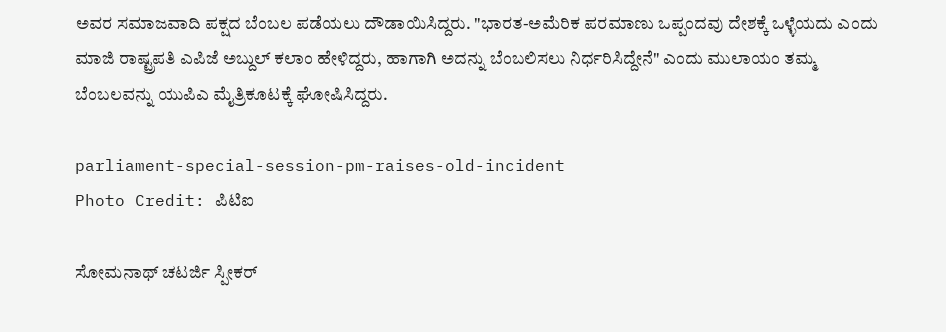ಅವರ ಸಮಾಜವಾದಿ ಪಕ್ಷದ ಬೆಂಬಲ ಪಡೆಯಲು ದೌಡಾಯಿಸಿದ್ದರು. "ಭಾರತ-ಅಮೆರಿಕ ಪರಮಾಣು ಒಪ್ಪಂದವು ದೇಶಕ್ಕೆ ಒಳ್ಳೆಯದು ಎಂದು ಮಾಜಿ ರಾಷ್ಟ್ರಪತಿ ಎಪಿಜೆ ಅಬ್ದುಲ್ ಕಲಾಂ ಹೇಳಿದ್ದರು, ಹಾಗಾಗಿ ಅದನ್ನು ಬೆಂಬಲಿಸಲು ನಿರ್ಧರಿಸಿದ್ದೇನೆ" ಎಂದು ಮುಲಾಯಂ ತಮ್ಮ ಬೆಂಬಲವನ್ನು ಯುಪಿಎ ಮೈತ್ರಿಕೂಟಕ್ಕೆ ಘೋಷಿಸಿದ್ದರು.

parliament-special-session-pm-raises-old-incident
Photo Credit: ಪಿಟಿಐ

ಸೋಮನಾಥ್ ಚಟರ್ಜಿ ಸ್ಪೀಕರ್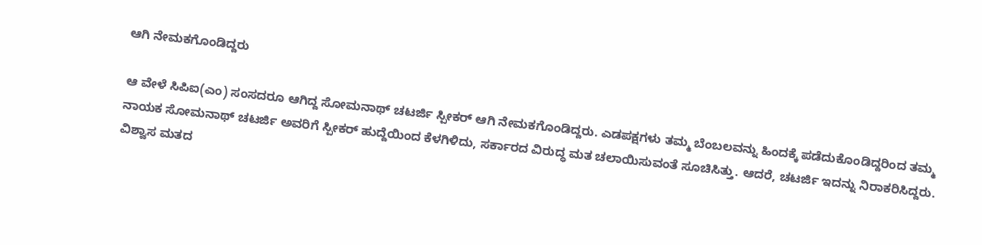ಆಗಿ ನೇಮಕಗೊಂಡಿದ್ದರು

ಆ ವೇಳೆ ಸಿಪಿಐ(ಎಂ) ಸಂಸದರೂ ಆಗಿದ್ದ ಸೋಮನಾಥ್ ಚಟರ್ಜಿ ಸ್ಪೀಕರ್ ಆಗಿ ನೇಮಕಗೊಂಡಿದ್ದರು. ಎಡಪಕ್ಷಗಳು ತಮ್ಮ ಬೆಂಬಲವನ್ನು ಹಿಂದಕ್ಕೆ ಪಡೆದುಕೊಂಡಿದ್ದರಿಂದ ತಮ್ಮ ನಾಯಕ ಸೋಮನಾಥ್ ಚಟರ್ಜಿ ಅವರಿಗೆ ಸ್ಪೀಕರ್ ಹುದ್ದೆಯಿಂದ ಕೆಳಗಿಳಿದು, ಸರ್ಕಾರದ ವಿರುದ್ಧ ಮತ ಚಲಾಯಿಸುವಂತೆ ಸೂಚಿಸಿತ್ತು. ಆದರೆ, ಚಟರ್ಜಿ ಇದನ್ನು ನಿರಾಕರಿಸಿದ್ದರು. ವಿಶ್ವಾಸ ಮತದ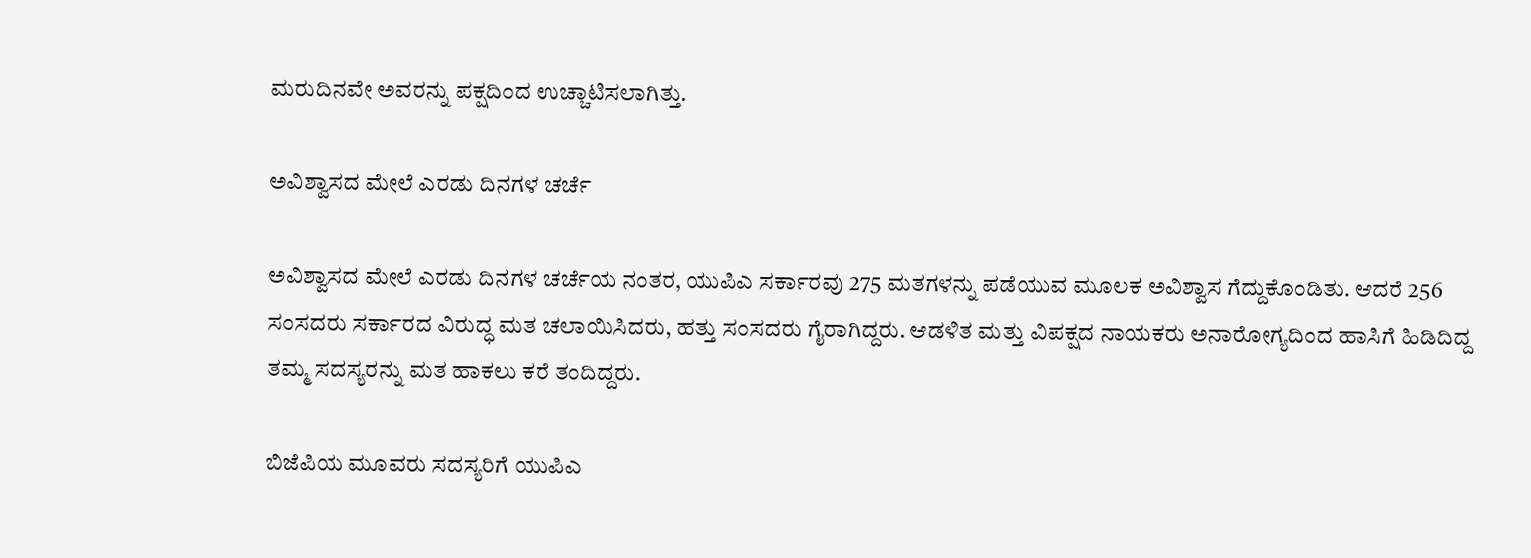ಮರುದಿನವೇ ಅವರನ್ನು ಪಕ್ಷದಿಂದ ಉಚ್ಚಾಟಿಸಲಾಗಿತ್ತು.

ಅವಿಶ್ವಾಸದ ಮೇಲೆ ಎರಡು ದಿನಗಳ ಚರ್ಚೆ

ಅವಿಶ್ವಾಸದ ಮೇಲೆ ಎರಡು ದಿನಗಳ ಚರ್ಚೆಯ ನಂತರ, ಯುಪಿಎ ಸರ್ಕಾರವು 275 ಮತಗಳನ್ನು ಪಡೆಯುವ ಮೂಲಕ ಅವಿಶ್ವಾಸ ಗೆದ್ದುಕೊಂಡಿತು. ಆದರೆ 256 ಸಂಸದರು ಸರ್ಕಾರದ ವಿರುದ್ಧ ಮತ ಚಲಾಯಿಸಿದರು, ಹತ್ತು ಸಂಸದರು ಗೈರಾಗಿದ್ದರು. ಆಡಳಿತ ಮತ್ತು ವಿಪಕ್ಷದ ನಾಯಕರು ಅನಾರೋಗ್ಯದಿಂದ ಹಾಸಿಗೆ ಹಿಡಿದಿದ್ದ ತಮ್ಮ ಸದಸ್ಯರನ್ನು ಮತ ಹಾಕಲು ಕರೆ ತಂದಿದ್ದರು.

ಬಿಜೆಪಿಯ ಮೂವರು ಸದಸ್ಯರಿಗೆ ಯುಪಿಎ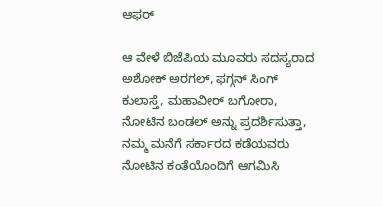ಆಫರ್

ಆ ವೇಳೆ ಬಿಜೆಪಿಯ ಮೂವರು ಸದಸ್ಯರಾದ ಅಶೋಕ್ ಅರಗಲ್, ಫಗ್ಗನ್ ಸಿಂಗ್ ಕುಲಾಸ್ತೆ, ಮಹಾವೀರ್ ಬಗೋರಾ, ನೋಟಿನ ಬಂಡಲ್ ಅನ್ನು ಪ್ರದರ್ಶಿಸುತ್ತಾ, ನಮ್ಮ ಮನೆಗೆ ಸರ್ಕಾರದ ಕಡೆಯವರು ನೋಟಿನ ಕಂತೆಯೊಂದಿಗೆ ಆಗಮಿಸಿ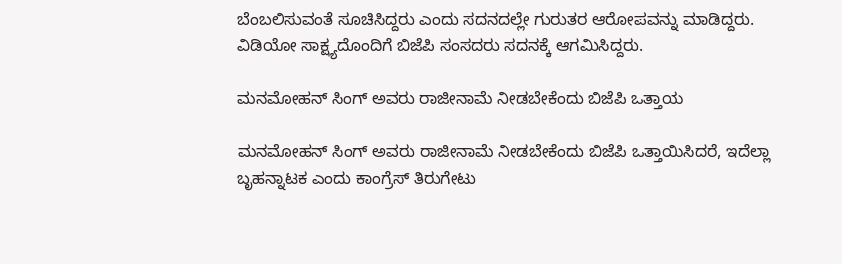ಬೆಂಬಲಿಸುವಂತೆ ಸೂಚಿಸಿದ್ದರು ಎಂದು ಸದನದಲ್ಲೇ ಗುರುತರ ಆರೋಪವನ್ನು ಮಾಡಿದ್ದರು. ವಿಡಿಯೋ ಸಾಕ್ಷ್ಯದೊಂದಿಗೆ ಬಿಜೆಪಿ ಸಂಸದರು ಸದನಕ್ಕೆ ಆಗಮಿಸಿದ್ದರು.

ಮನಮೋಹನ್ ಸಿಂಗ್ ಅವರು ರಾಜೀನಾಮೆ ನೀಡಬೇಕೆಂದು ಬಿಜೆಪಿ ಒತ್ತಾಯ

ಮನಮೋಹನ್ ಸಿಂಗ್ ಅವರು ರಾಜೀನಾಮೆ ನೀಡಬೇಕೆಂದು ಬಿಜೆಪಿ ಒತ್ತಾಯಿಸಿದರೆ, ಇದೆಲ್ಲಾ ಬೃಹನ್ನಾಟಕ ಎಂದು ಕಾಂಗ್ರೆಸ್ ತಿರುಗೇಟು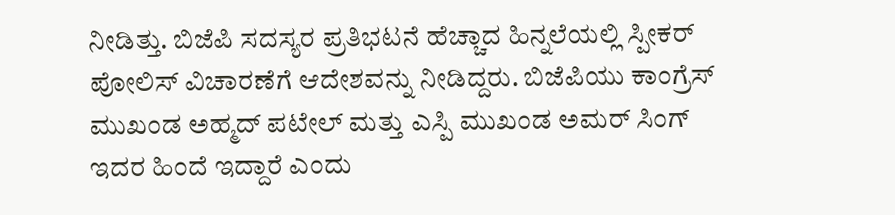ನೀಡಿತ್ತು. ಬಿಜೆಪಿ ಸದಸ್ಯರ ಪ್ರತಿಭಟನೆ ಹೆಚ್ಚಾದ ಹಿನ್ನಲೆಯಲ್ಲಿ ಸ್ಪೀಕರ್ ಪೋಲಿಸ್ ವಿಚಾರಣೆಗೆ ಆದೇಶವನ್ನು ನೀಡಿದ್ದರು. ಬಿಜೆಪಿಯು ಕಾಂಗ್ರೆಸ್ ಮುಖಂಡ ಅಹ್ಮದ್ ಪಟೇಲ್ ಮತ್ತು ಎಸ್ಪಿ ಮುಖಂಡ ಅಮರ್ ಸಿಂಗ್ ಇದರ ಹಿಂದೆ ಇದ್ದಾರೆ ಎಂದು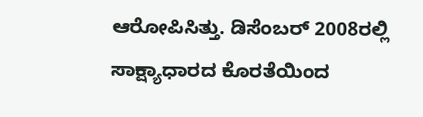ಆರೋಪಿಸಿತ್ತು. ಡಿಸೆಂಬರ್ 2008ರಲ್ಲಿ ಸಾಕ್ಷ್ಯಾಧಾರದ ಕೊರತೆಯಿಂದ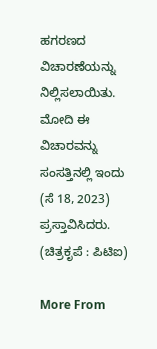ಹಗರಣದ ವಿಚಾರಣೆಯನ್ನು ನಿಲ್ಲಿಸಲಾಯಿತು. ಮೋದಿ ಈ ವಿಚಾರವನ್ನು ಸಂಸತ್ತಿನಲ್ಲಿ ಇಂದು (ಸೆ 18, 2023) ಪ್ರಸ್ತಾವಿಸಿದರು. (ಚಿತ್ರಕೃಪೆ : ಪಿಟಿಐ)

More From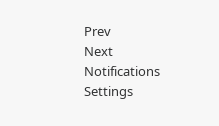Prev
Next
Notifications
Settings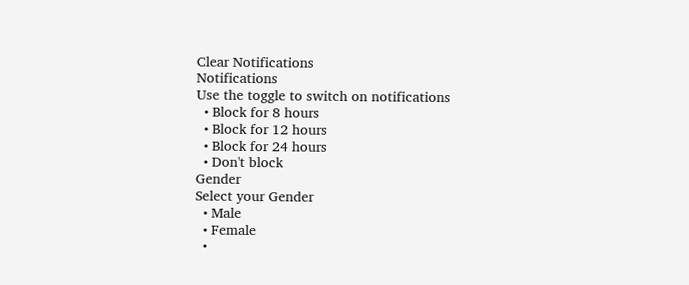Clear Notifications
Notifications
Use the toggle to switch on notifications
  • Block for 8 hours
  • Block for 12 hours
  • Block for 24 hours
  • Don't block
Gender
Select your Gender
  • Male
  • Female
  •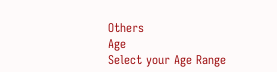Others
Age
Select your Age Range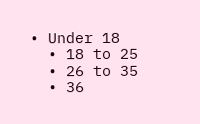• Under 18
  • 18 to 25
  • 26 to 35
  • 36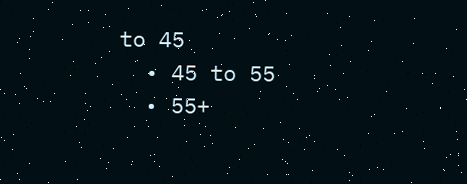to 45
  • 45 to 55
  • 55+